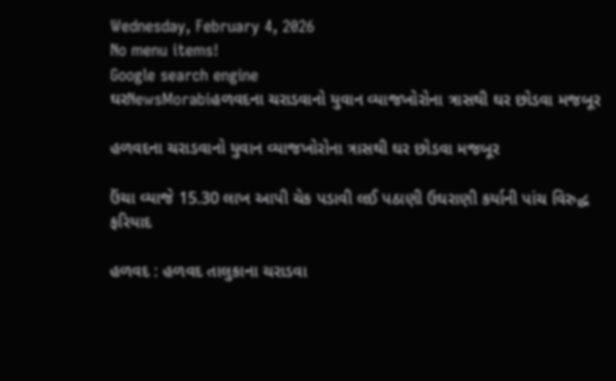Wednesday, February 4, 2026
No menu items!
Google search engine
ઘરNewsMorabiહળવદના ચરાડવાનો યુવાન વ્યાજખોરોના ત્રાસથી ઘર છોડવા મજબૂર

હળવદના ચરાડવાનો યુવાન વ્યાજખોરોના ત્રાસથી ઘર છોડવા મજબૂર

ઉંચા વ્યાજે 15.30 લાખ આપી ચેક પડાવી લઈ પઠાણી ઉઘરાણી કર્યાની પાંચ વિરુદ્ધ ફરિયાદ

હળવદ : હળવદ તાલુકાના ચરાડવા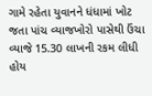ગામે રહેતા યુવાનને ધંધામાં ખોટ જતા પાંચ વ્યાજખોરો પાસેથી ઉંચા વ્યાજે 15.30 લાખની રકમ લીધી હોય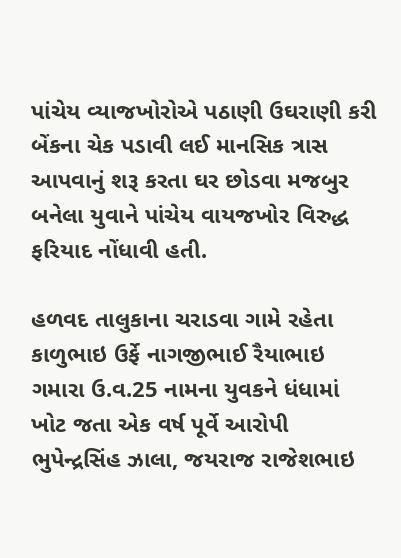પાંચેય વ્યાજખોરોએ પઠાણી ઉઘરાણી કરી બેંકના ચેક પડાવી લઈ માનસિક ત્રાસ આપવાનું શરૂ કરતા ઘર છોડવા મજબુર બનેલા યુવાને પાંચેય વાયજખોર વિરુદ્ધ ફરિયાદ નોંધાવી હતી.

હળવદ તાલુકાના ચરાડવા ગામે રહેતા કાળુભાઇ ઉર્ફે નાગજીભાઈ રૈયાભાઇ ગમારા ઉ.વ.25 નામના યુવકને ધંધામાં ખોટ જતા એક વર્ષ પૂર્વે આરોપી ભુપેન્દ્રસિંહ ઝાલા, જયરાજ રાજેશભાઇ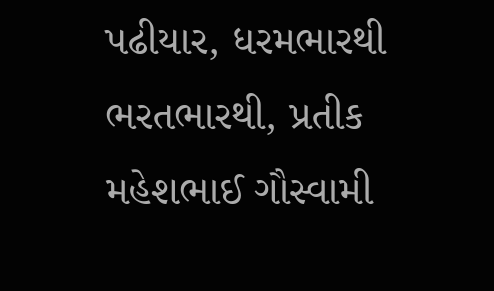પઢીયાર, ધરમભારથી ભરતભારથી, પ્રતીક મહેશભાઈ ગૌસ્વામી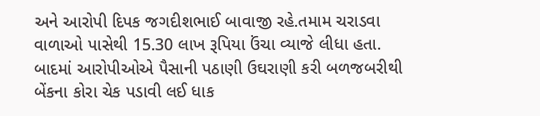અને આરોપી દિપક જગદીશભાઈ બાવાજી રહે.તમામ ચરાડવા વાળાઓ પાસેથી 15.30 લાખ રૂપિયા ઉંચા વ્યાજે લીધા હતા. બાદમાં આરોપીઓએ પૈસાની પઠાણી ઉઘરાણી કરી બળજબરીથી બેંકના કોરા ચેક પડાવી લઈ ધાક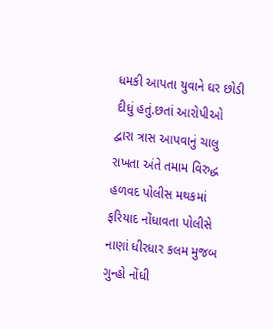ધમકી આપતા યુવાને ઘર છોડી દીધું હતું.છતાં આરોપીઓ દ્વારા ત્રાસ આપવાનું ચાલુ રાખતા અંતે તમામ વિરુદ્ધ હળવદ પોલીસ મથકમાં ફરિયાદ નોંધાવતા પોલીસે નાણાં ધીરધાર કલમ મુજબ ગુન્હો નોંધી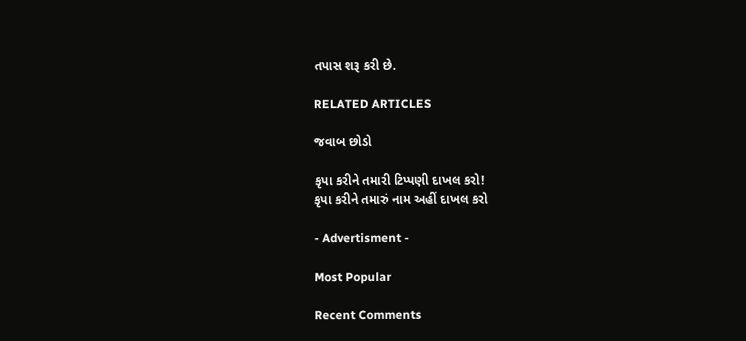તપાસ શરૂ કરી છે.

RELATED ARTICLES

જવાબ છોડો

કૃપા કરીને તમારી ટિપ્પણી દાખલ કરો!
કૃપા કરીને તમારું નામ અહીં દાખલ કરો

- Advertisment -

Most Popular

Recent Comments